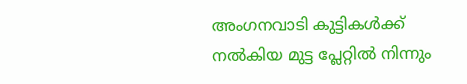അംഗനവാടി കുട്ടികൾക്ക് നൽകിയ മുട്ട പ്ലേറ്റിൽ നിന്നും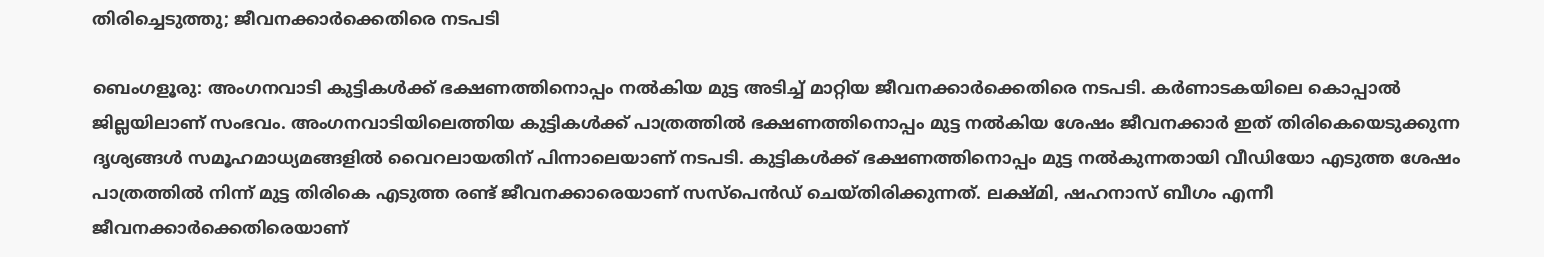തിരിച്ചെടുത്തു; ജീവനക്കാർക്കെതിരെ നടപടി

ബെംഗളൂരു: അംഗനവാടി കുട്ടികള്‍ക്ക് ഭക്ഷണത്തിനൊപ്പം നല്‍കിയ മുട്ട അടിച്ച്‌ മാറ്റിയ ജീവനക്കാർക്കെതിരെ നടപടി. കർണാടകയിലെ കൊപ്പാല്‍ ജില്ലയിലാണ് സംഭവം. അംഗനവാടിയിലെത്തിയ കുട്ടികള്‍ക്ക് പാത്രത്തില്‍ ഭക്ഷണത്തിനൊപ്പം മുട്ട നല്‍കിയ ശേഷം ജീവനക്കാർ ഇത് തിരികെയെടുക്കുന്ന ദൃശ്യങ്ങള്‍ സമൂഹമാധ്യമങ്ങളില്‍ വൈറലായതിന് പിന്നാലെയാണ് നടപടി. കുട്ടികള്‍ക്ക് ഭക്ഷണത്തിനൊപ്പം മുട്ട നല്‍കുന്നതായി വീഡിയോ എടുത്ത ശേഷം പാത്രത്തില്‍ നിന്ന് മുട്ട തിരികെ എടുത്ത രണ്ട് ജീവനക്കാരെയാണ് സസ്പെൻഡ് ചെയ്തിരിക്കുന്നത്. ലക്ഷ്മി, ഷഹനാസ് ബീഗം എന്നീ ജീവനക്കാർക്കെതിരെയാണ്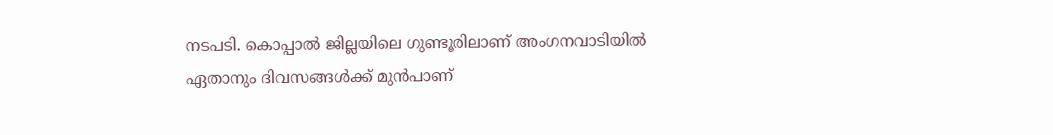നടപടി. കൊപ്പാല്‍ ജില്ലയിലെ ഗുണ്ടൂരിലാണ് അംഗനവാടിയില്‍ ഏതാനും ദിവസങ്ങള്‍ക്ക് മുൻപാണ്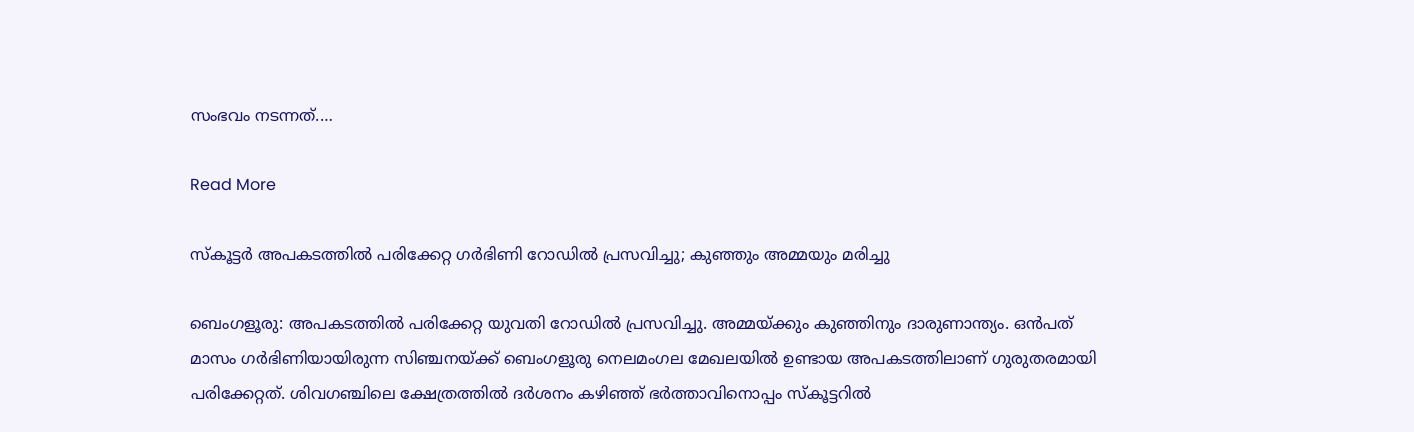സംഭവം നടന്നത്.…

Read More

സ്കൂട്ടർ അപകടത്തിൽ പരിക്കേറ്റ ഗർഭിണി റോഡിൽ പ്രസവിച്ചു; കുഞ്ഞും അമ്മയും മരിച്ചു

ബെംഗളൂരു: അപകടത്തിൽ പരിക്കേറ്റ യുവതി റോഡിൽ പ്രസവിച്ചു. അമ്മയ്ക്കും കുഞ്ഞിനും ദാരുണാന്ത്യം. ഒൻപത് മാസം ഗർഭിണിയായിരുന്ന സിഞ്ചനയ്‌ക്ക് ബെംഗളൂരു നെലമംഗല മേഖലയില്‍ ഉണ്ടായ അപകടത്തിലാണ് ഗുരുതരമായി പരിക്കേറ്റത്. ശിവഗഞ്ചിലെ ക്ഷേത്രത്തില്‍ ദർശനം കഴിഞ്ഞ് ഭർത്താവിനൊപ്പം സ്കൂട്ടറില്‍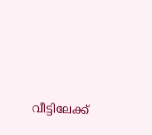വീട്ടിലേക്ക്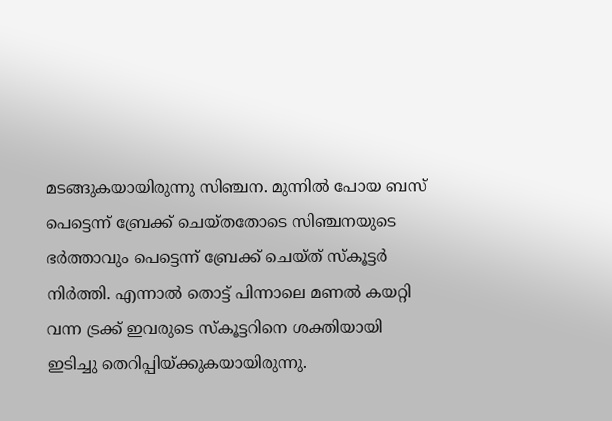മടങ്ങുകയായിരുന്നു സിഞ്ചന. മുന്നില്‍ പോയ ബസ് പെട്ടെന്ന് ബ്രേക്ക് ചെയ്തതോടെ സിഞ്ചനയുടെ ഭർത്താവും പെട്ടെന്ന് ബ്രേക്ക് ചെയ്ത് സ്കൂട്ടർ നിർത്തി. എന്നാല്‍ തൊട്ട് പിന്നാലെ മണല്‍ കയറ്റി വന്ന ട്രക്ക് ഇവരുടെ സ്കൂട്ടറിനെ ശക്തിയായി ഇടിച്ചു തെറിപ്പിയ്‌ക്കുകയായിരുന്നു.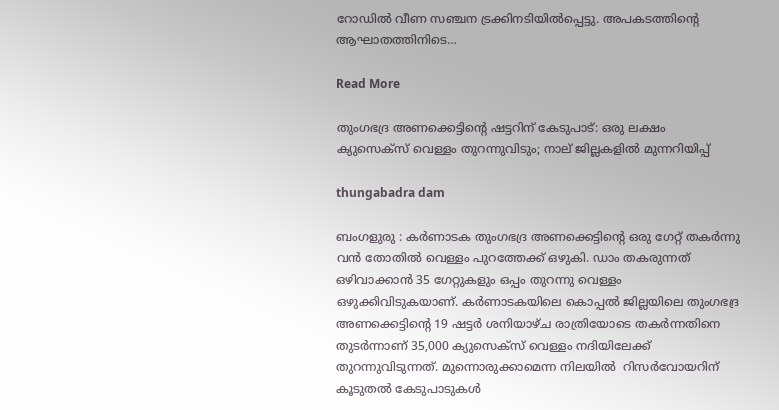റോഡില്‍ വീണ സഞ്ചന ട്രക്കിനടിയില്‍പ്പെട്ടു. അപകടത്തിന്റെ ആഘാതത്തിനിടെ…

Read More

തുംഗഭദ്ര അണക്കെട്ടിന്റെ ഷട്ടറിന് കേടുപാട്: ഒരു ലക്ഷം ക്യുസെക്‌സ് വെള്ളം തുറന്നുവിടും; നാല് ജില്ലകളിൽ മുന്നറിയിപ്പ്

thungabadra dam

ബംഗളുരു : കർണാടക തുംഗഭദ്ര അണക്കെട്ടിന്റെ ഒരു ഗേറ്റ് തകർന്നു വന്‍ തോതില്‍ വെള്ളം പുറത്തേക്ക് ഒഴുകി. ഡാം തകരുന്നത് ഒഴിവാക്കാന്‍ 35 ഗേറ്റുകളും ഒപ്പം തുറന്നു വെള്ളം ഒഴുക്കിവിടുകയാണ്. കർണാടകയിലെ കൊപ്പൽ ജില്ലയിലെ തുംഗഭദ്ര അണക്കെട്ടിൻ്റെ 19 ഷട്ടർ ശനിയാഴ്ച രാത്രിയോടെ തകർന്നതിനെ തുടർന്നാണ് 35,000 ക്യുസെക്‌സ് വെള്ളം നദിയിലേക്ക് തുറന്നുവിടുന്നത്. മുന്നൊരുക്കാമെന്ന നിലയിൽ  റിസർവോയറിന് കൂടുതൽ കേടുപാടുകൾ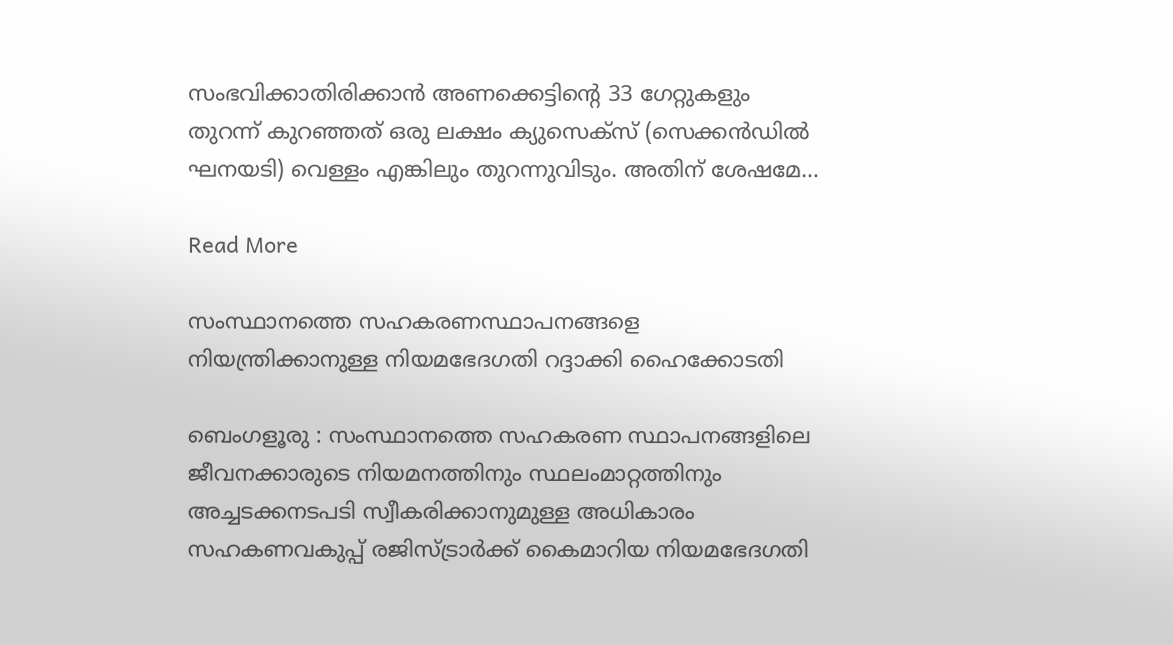സംഭവിക്കാതിരിക്കാൻ അണക്കെട്ടിൻ്റെ 33 ഗേറ്റുകളും തുറന്ന് കുറഞ്ഞത് ഒരു ലക്ഷം ക്യുസെക്‌സ് (സെക്കൻഡിൽ ഘനയടി) വെള്ളം എങ്കിലും തുറന്നുവിടും. അതിന് ശേഷമേ…

Read More

സംസ്ഥാനത്തെ സഹകരണസ്ഥാപനങ്ങളെ നിയന്ത്രിക്കാനുള്ള നിയമഭേദഗതി റദ്ദാക്കി ഹൈക്കോടതി

ബെംഗളൂരു : സംസ്ഥാനത്തെ സഹകരണ സ്ഥാപനങ്ങളിലെ ജീവനക്കാരുടെ നിയമനത്തിനും സ്ഥലംമാറ്റത്തിനും അച്ചടക്കനടപടി സ്വീകരിക്കാനുമുള്ള അധികാരം സഹകണവകുപ്പ് രജിസ്ട്രാർക്ക് കൈമാറിയ നിയമഭേദഗതി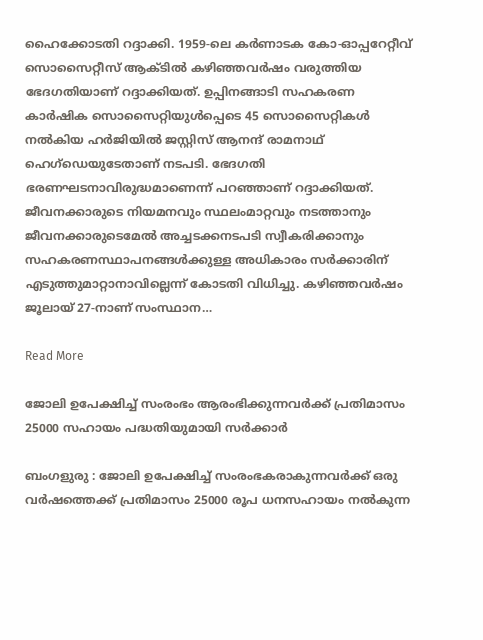ഹൈക്കോടതി റദ്ദാക്കി. 1959-ലെ കർണാടക കോ-ഓപ്പറേറ്റീവ് സൊസൈറ്റീസ് ആക്ടിൽ കഴിഞ്ഞവർഷം വരുത്തിയ ഭേദഗതിയാണ് റദ്ദാക്കിയത്. ഉപ്പിനങ്ങാടി സഹകരണ കാർഷിക സൊസൈറ്റിയുൾപ്പെടെ 45 സൊസൈറ്റികൾ നൽകിയ ഹർജിയിൽ ജസ്റ്റിസ് ആനന്ദ് രാമനാഥ് ഹെഗ്‌ഡെയുടേതാണ് നടപടി. ഭേദഗതി ഭരണഘടനാവിരുദ്ധമാണെന്ന് പറഞ്ഞാണ് റദ്ദാക്കിയത്. ജീവനക്കാരുടെ നിയമനവും സ്ഥലംമാറ്റവും നടത്താനും ജീവനക്കാരുടെമേൽ അച്ചടക്കനടപടി സ്വീകരിക്കാനും സഹകരണസ്ഥാപനങ്ങൾക്കുള്ള അധികാരം സർക്കാരിന് എടുത്തുമാറ്റാനാവില്ലെന്ന് കോടതി വിധിച്ചു. കഴിഞ്ഞവർഷം ജൂലായ് 27-നാണ് സംസ്ഥാന…

Read More

ജോലി ഉപേക്ഷിച്ച് സംരംഭം ആരംഭിക്കുന്നവർക്ക് പ്രതിമാസം 25000 സഹായം പദ്ധതിയുമായി സർക്കാർ

ബംഗളുരു : ജോലി ഉപേക്ഷിച്ച് സംരംഭകരാകുന്നവർക്ക് ഒരു വർഷത്തെക്ക് പ്രതിമാസം 25000 രൂപ ധനസഹായം നൽകുന്ന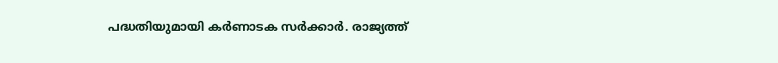പദ്ധതിയുമായി കർണാടക സർക്കാർ. രാജ്യത്ത്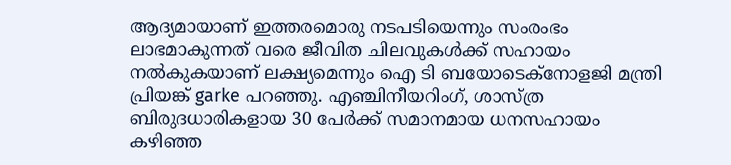ആദ്യമായാണ് ഇത്തരമൊരു നടപടിയെന്നും സംരംഭം ലാഭമാകുന്നത് വരെ ജീവിത ചിലവുകൾക്ക് സഹായം നൽകുകയാണ് ലക്ഷ്യമെന്നും ഐ ടി ബയോടെക്നോളജി മന്ത്രി പ്രിയങ്ക് garke പറഞ്ഞു. എഞ്ചിനീയറിംഗ്, ശാസ്ത്ര ബിരുദധാരികളായ 30 പേർക്ക് സമാനമായ ധനസഹായം കഴിഞ്ഞ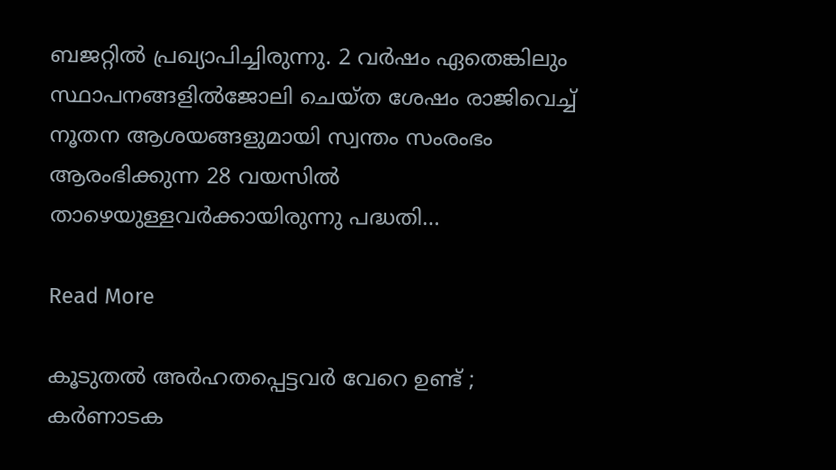ബജറ്റിൽ പ്രഖ്യാപിച്ചിരുന്നു. 2 വർഷം ഏതെങ്കിലും സ്ഥാപനങ്ങളിൽജോലി ചെയ്ത ശേഷം രാജിവെച്ച് നൂതന ആശയങ്ങളുമായി സ്വന്തം സംരംഭം ആരംഭിക്കുന്ന 28 വയസിൽ താഴെയുള്ളവർക്കായിരുന്നു പദ്ധതി…

Read More

കൂടുതൽ അർഹതപ്പെട്ടവർ വേറെ ഉണ്ട് ; കർണാടക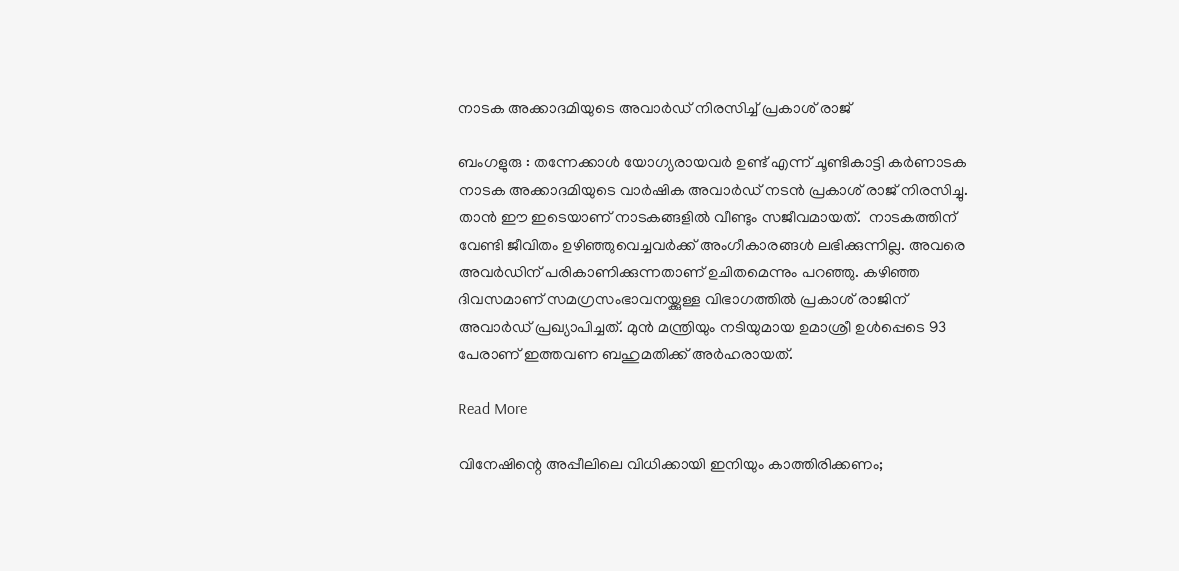നാടക അക്കാദമിയുടെ അവാർഡ് നിരസിച്ച് പ്രകാശ് രാജ്

ബംഗളുരു : തന്നേക്കാൾ യോഗ്യരായവർ ഉണ്ട് എന്ന് ചൂണ്ടികാട്ടി കർണാടക നാടക അക്കാദമിയുടെ വാർഷിക അവാർഡ് നടൻ പ്രകാശ് രാജ് നിരസിച്ചു. താൻ ഈ ഇടെയാണ് നാടകങ്ങളിൽ വീണ്ടും സജീവമായത്.  നാടകത്തിന് വേണ്ടി ജീവിതം ഉഴിഞ്ഞുവെച്ചവർക്ക് അംഗീകാരങ്ങൾ ലഭിക്കുന്നില്ല. അവരെ അവർഡിന് പരികാണിക്കുന്നതാണ് ഉചിതമെന്നും പറഞ്ഞു. കഴിഞ്ഞ ദിവസമാണ് സമഗ്രസംഭാവനയ്ക്കുള്ള വിഭാഗത്തിൽ പ്രകാശ് രാജിന് അവാർഡ് പ്രഖ്യാപിച്ചത്. മുൻ മന്ത്രിയും നടിയുമായ ഉമാശ്രീ ഉൾപ്പെടെ 93 പേരാണ് ഇത്തവണ ബഹുമതിക്ക് അർഹരായത്.

Read More

വിനേഷിന്റെ അപ്പീലിലെ വിധിക്കായി ഇനിയും കാത്തിരിക്കണം;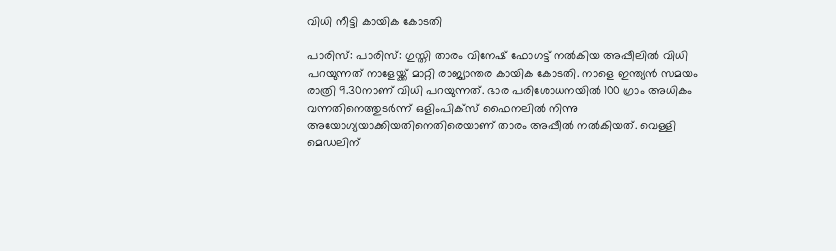വിധി നീട്ടി കായിക കോടതി

പാരിസ്: പാരിസ്: ഗുസ്തി താരം വിനേഷ് ഫോഗട്ട് നല്‍കിയ അപ്പീലില്‍ വിധി പറയുന്നത് നാളേയ്ക്ക് മാറ്റി രാജ്യാന്തര കായിക കോടതി. നാളെ ഇന്ത്യന്‍ സമയം രാത്രി 9.30നാണ് വിധി പറയുന്നത്. ഭാര പരിശോധനയില്‍ 100 ഗ്രാം അധികം വന്നതിനെത്തുടര്‍ന്ന് ഒളിംപിക്‌സ് ഫൈനലില്‍ നിന്നു അയോഗ്യയാക്കിയതിനെതിരെയാണ് താരം അപ്പീല്‍ നല്‍കിയത്. വെള്ളി മെഡലിന്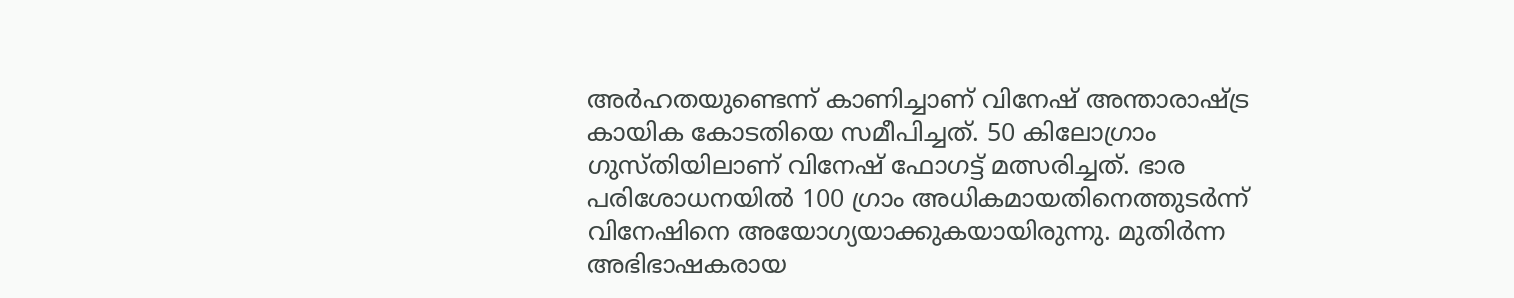അര്‍ഹതയുണ്ടെന്ന് കാണിച്ചാണ് വിനേഷ് അന്താരാഷ്ട്ര കായിക കോടതിയെ സമീപിച്ചത്. 50 കിലോഗ്രാം ഗുസ്തിയിലാണ് വിനേഷ് ഫോഗട്ട് മത്സരിച്ചത്. ഭാര പരിശോധനയില്‍ 100 ഗ്രാം അധികമായതിനെത്തുടര്‍ന്ന് വിനേഷിനെ അയോഗ്യയാക്കുകയായിരുന്നു. മുതിര്‍ന്ന അഭിഭാഷകരായ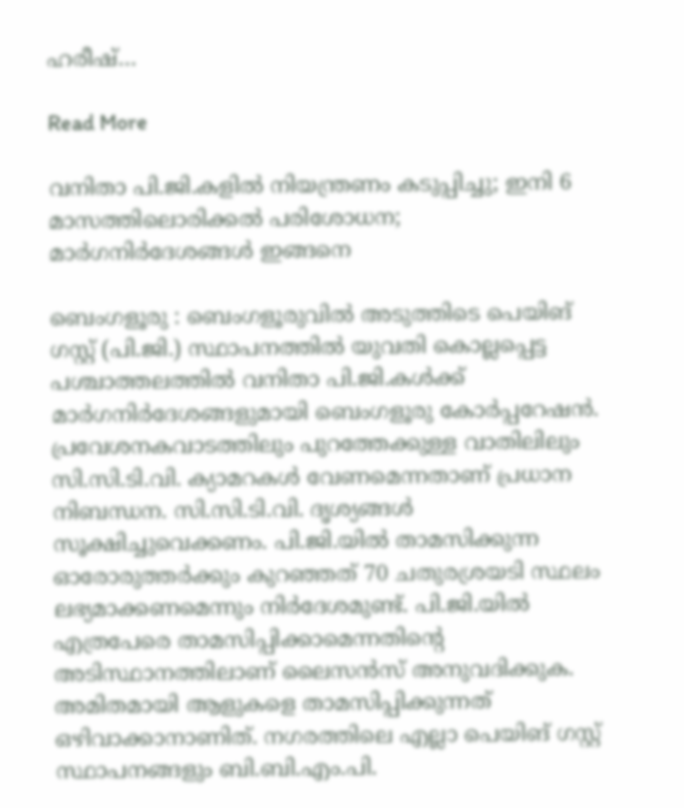ഹരീഷ്…

Read More

വനിതാ പി.ജി.കളിൽ നിയന്ത്രണം കടുപ്പിച്ചു; ഇനി 6 മാസത്തിലൊരിക്കൽ പരിശോധന; മാർഗനിർദേശങ്ങൾ ഇങ്ങനെ

ബെംഗളൂരു : ബെംഗളൂരുവിൽ അടുത്തിടെ പെയിങ് ഗസ്റ്റ് (പി.ജി.) സ്ഥാപനത്തിൽ യുവതി കൊല്ലപ്പെട്ട പശ്ചാത്തലത്തിൽ വനിതാ പി.ജി.കൾക്ക് മാർഗനിർദേശങ്ങളുമായി ബെംഗളൂരു കോർപ്പറേഷൻ. പ്രവേശനകവാടത്തിലും പുറത്തേക്കുള്ള വാതിലിലും സി.സി.ടി.വി. ക്യാമറകൾ വേണമെന്നതാണ് പ്രധാന നിബന്ധന. സി.സി.ടി.വി. ദൃശ്യങ്ങൾ സൂക്ഷിച്ചുവെക്കണം. പി.ജി.യിൽ താമസിക്കുന്ന ഓരോരുത്തർക്കും കുറഞ്ഞത് 70 ചതുരശ്രയടി സ്ഥലം ലഭ്യമാക്കണമെന്നും നിർദേശമുണ്ട്. പി.ജി.യിൽ എത്രപേരെ താമസിപ്പിക്കാമെന്നതിന്റെ അടിസ്ഥാനത്തിലാണ് ലൈസൻസ് അനുവദിക്കുക. അമിതമായി ആളുകളെ താമസിപ്പിക്കുന്നത് ഒഴിവാക്കാനാണിത്. നഗരത്തിലെ എല്ലാ പെയിങ് ഗസ്റ്റ് സ്ഥാപനങ്ങളും ബി.ബി.എം.പി.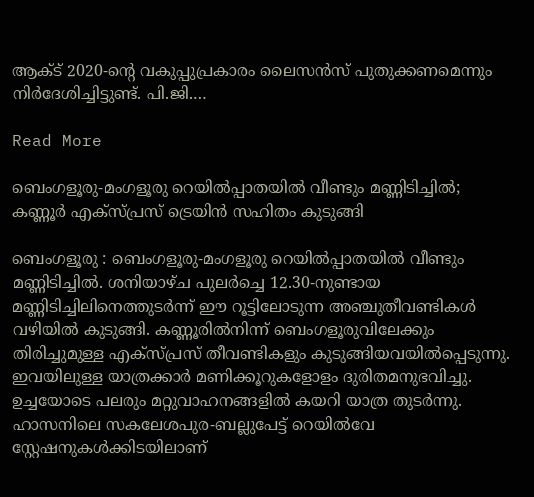ആക്ട് 2020-ന്റെ വകുപ്പുപ്രകാരം ലൈസൻസ് പുതുക്കണമെന്നും നിർദേശിച്ചിട്ടുണ്ട്. പി.ജി.…

Read More

ബെംഗളൂരു-മംഗളൂരു റെയിൽപ്പാതയിൽ വീണ്ടും മണ്ണിടിച്ചിൽ; കണ്ണൂർ എക്സ്പ്രസ് ട്രെയിൻ സഹിതം കുടുങ്ങി

ബെംഗളൂരു : ബെംഗളൂരു-മംഗളൂരു റെയിൽപ്പാതയിൽ വീണ്ടും മണ്ണിടിച്ചിൽ. ശനിയാഴ്ച പുലർച്ചെ 12.30-നുണ്ടായ മണ്ണിടിച്ചിലിനെത്തുടർന്ന് ഈ റൂട്ടിലോടുന്ന അഞ്ചുതീവണ്ടികൾ വഴിയിൽ കുടുങ്ങി. കണ്ണൂരിൽനിന്ന് ബെംഗളൂരുവിലേക്കും തിരിച്ചുമുള്ള എക്സ്പ്രസ് തീവണ്ടികളും കുടുങ്ങിയവയിൽപ്പെടുന്നു. ഇവയിലുള്ള യാത്രക്കാർ മണിക്കൂറുകളോളം ദുരിതമനുഭവിച്ചു. ഉച്ചയോടെ പലരും മറ്റുവാഹനങ്ങളിൽ കയറി യാത്ര തുടർന്നു. ഹാസനിലെ സകലേശപുര-ബല്ലുപേട്ട് റെയിൽവേ സ്റ്റേഷനുകൾക്കിടയിലാണ്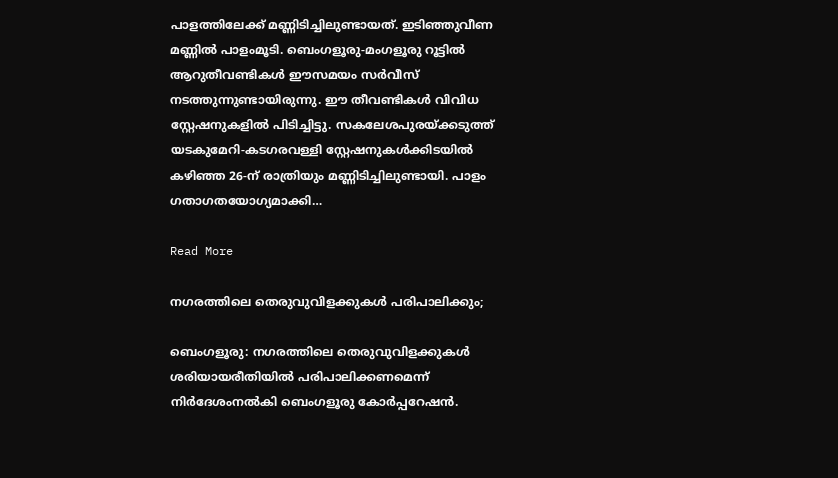പാളത്തിലേക്ക് മണ്ണിടിച്ചിലുണ്ടായത്. ഇടിഞ്ഞുവീണ മണ്ണിൽ പാളംമൂടി. ബെംഗളൂരു-മംഗളൂരു റൂട്ടിൽ ആറുതീവണ്ടികൾ ഈസമയം സർവീസ് നടത്തുന്നുണ്ടായിരുന്നു. ഈ തീവണ്ടികൾ വിവിധ സ്റ്റേഷനുകളിൽ പിടിച്ചിട്ടു. സകലേശപുരയ്ക്കടുത്ത് യടകുമേറി-കടഗരവള്ളി സ്റ്റേഷനുകൾക്കിടയിൽ കഴിഞ്ഞ 26-ന് രാത്രിയും മണ്ണിടിച്ചിലുണ്ടായി. പാളം ഗതാഗതയോഗ്യമാക്കി…

Read More

നഗരത്തിലെ തെരുവുവിളക്കുകൾ പരിപാലിക്കും;

ബെംഗളൂരു: നഗരത്തിലെ തെരുവുവിളക്കുകൾ ശരിയായരീതിയിൽ പരിപാലിക്കണമെന്ന് നിർദേശംനൽകി ബെംഗളൂരു കോർപ്പറേഷൻ.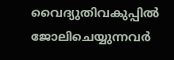വൈദ്യുതിവകുപ്പിൽ ജോലിചെയ്യുന്നവർ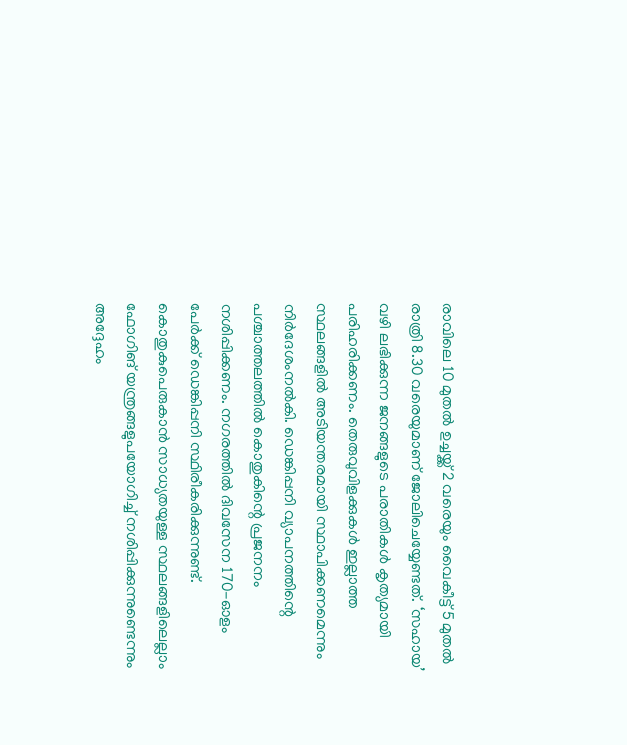രാവിലെ 10 മുതൽ ഉച്ചയ്ക്ക് 2 വരെയും വൈകീട്ട് 5 മുതൽ രാത്രി 8.30 വരെയുമാണ് ജോലിചെയ്യേണ്ടത്. ‘സഹായ’ വഴി ലഭിക്കുന്ന ജനങ്ങളുടെ പരാതികൾ കൃത്യമായി പരിഹരിക്കണം. തെരുവുവിളക്കുകൾ ഇല്ലാത്ത സ്ഥലങ്ങളിൽ അടിയന്തരമായി സ്ഥാപിക്കണമെന്നും നിർദേശംനൽകി. ഡെങ്കിപ്പനി വ്യാപനത്തിന്റെ പശ്ചാത്തലത്തിൽ കൊതുകിന്റെ പ്രജനനം നശിപ്പിക്കണം. നഗരത്തിൽ ദിവസേന 170-ഓളം പേർക്ക് ഡെങ്കിപ്പനി സ്ഥിരീകരിക്കുന്നുണ്ട്. കൊതുകുപെരുകാൻ സാധ്യതയുള്ള സ്ഥലങ്ങളിലെല്ലാം ഫോഗിങ് യന്ത്രങ്ങളുപയോഗിച്ച് നശിപ്പിക്കുന്നുണ്ടെന്നും അദ്ദേഹം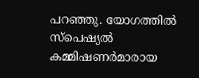പറഞ്ഞു. യോഗത്തിൽ സ്പെഷ്യൽ കമ്മിഷണർമാരായ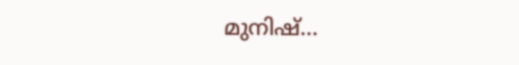മുനിഷ്…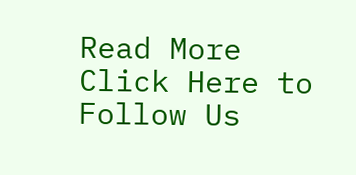Read More
Click Here to Follow Us